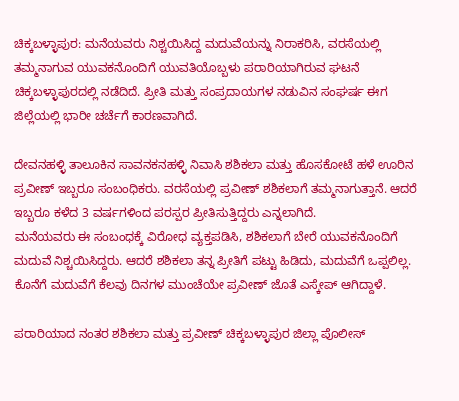ಚಿಕ್ಕಬಳ್ಳಾಪುರ: ಮನೆಯವರು ನಿಶ್ಚಯಿಸಿದ್ದ ಮದುವೆಯನ್ನು ನಿರಾಕರಿಸಿ, ವರಸೆಯಲ್ಲಿ ತಮ್ಮನಾಗುವ ಯುವಕನೊಂದಿಗೆ ಯುವತಿಯೊಬ್ಬಳು ಪರಾರಿಯಾಗಿರುವ ಘಟನೆ ಚಿಕ್ಕಬಳ್ಳಾಪುರದಲ್ಲಿ ನಡೆದಿದೆ. ಪ್ರೀತಿ ಮತ್ತು ಸಂಪ್ರದಾಯಗಳ ನಡುವಿನ ಸಂಘರ್ಷ ಈಗ ಜಿಲ್ಲೆಯಲ್ಲಿ ಭಾರೀ ಚರ್ಚೆಗೆ ಕಾರಣವಾಗಿದೆ.

ದೇವನಹಳ್ಳಿ ತಾಲೂಕಿನ ಸಾವನಕನಹಳ್ಳಿ ನಿವಾಸಿ ಶಶಿಕಲಾ ಮತ್ತು ಹೊಸಕೋಟೆ ಹಳೆ ಊರಿನ ಪ್ರವೀಣ್ ಇಬ್ಬರೂ ಸಂಬಂಧಿಕರು. ವರಸೆಯಲ್ಲಿ ಪ್ರವೀಣ್ ಶಶಿಕಲಾಗೆ ತಮ್ಮನಾಗುತ್ತಾನೆ. ಆದರೆ ಇಬ್ಬರೂ ಕಳೆದ 3 ವರ್ಷಗಳಿಂದ ಪರಸ್ಪರ ಪ್ರೀತಿಸುತ್ತಿದ್ದರು ಎನ್ನಲಾಗಿದೆ.
ಮನೆಯವರು ಈ ಸಂಬಂಧಕ್ಕೆ ವಿರೋಧ ವ್ಯಕ್ತಪಡಿಸಿ, ಶಶಿಕಲಾಗೆ ಬೇರೆ ಯುವಕನೊಂದಿಗೆ ಮದುವೆ ನಿಶ್ಚಯಿಸಿದ್ದರು. ಆದರೆ ಶಶಿಕಲಾ ತನ್ನ ಪ್ರೀತಿಗೆ ಪಟ್ಟು ಹಿಡಿದು, ಮದುವೆಗೆ ಒಪ್ಪಲಿಲ್ಲ. ಕೊನೆಗೆ ಮದುವೆಗೆ ಕೆಲವು ದಿನಗಳ ಮುಂಚೆಯೇ ಪ್ರವೀಣ್ ಜೊತೆ ಎಸ್ಕೇಪ್ ಆಗಿದ್ದಾಳೆ.

ಪರಾರಿಯಾದ ನಂತರ ಶಶಿಕಲಾ ಮತ್ತು ಪ್ರವೀಣ್ ಚಿಕ್ಕಬಳ್ಳಾಪುರ ಜಿಲ್ಲಾ ಪೊಲೀಸ್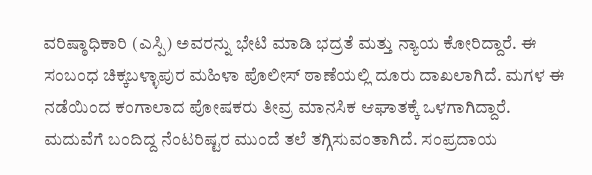ವರಿಷ್ಠಾಧಿಕಾರಿ (ಎಸ್ಪಿ) ಅವರನ್ನು ಭೇಟಿ ಮಾಡಿ ಭದ್ರತೆ ಮತ್ತು ನ್ಯಾಯ ಕೋರಿದ್ದಾರೆ. ಈ ಸಂಬಂಧ ಚಿಕ್ಕಬಳ್ಳಾಪುರ ಮಹಿಳಾ ಪೊಲೀಸ್ ಠಾಣೆಯಲ್ಲಿ ದೂರು ದಾಖಲಾಗಿದೆ. ಮಗಳ ಈ ನಡೆಯಿಂದ ಕಂಗಾಲಾದ ಪೋಷಕರು ತೀವ್ರ ಮಾನಸಿಕ ಆಘಾತಕ್ಕೆ ಒಳಗಾಗಿದ್ದಾರೆ. ಮದುವೆಗೆ ಬಂದಿದ್ದ ನೆಂಟರಿಷ್ಟರ ಮುಂದೆ ತಲೆ ತಗ್ಗಿಸುವಂತಾಗಿದೆ. ಸಂಪ್ರದಾಯ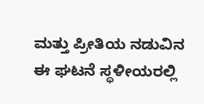ಮತ್ತು ಪ್ರೀತಿಯ ನಡುವಿನ ಈ ಘಟನೆ ಸ್ಥಳೀಯರಲ್ಲಿ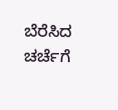ಬೆರೆಸಿದ ಚರ್ಚೆಗೆ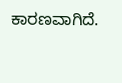ಕಾರಣವಾಗಿದೆ.